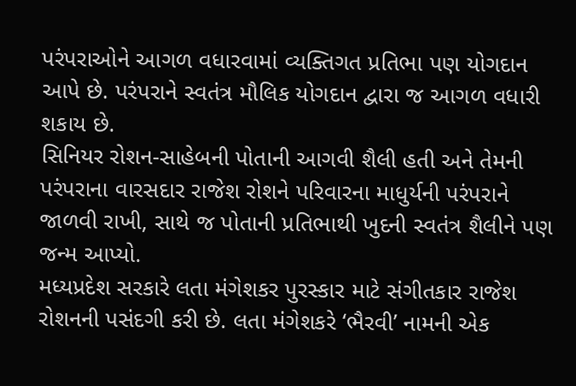પરંપરાઓને આગળ વધારવામાં વ્યક્તિગત પ્રતિભા પણ યોગદાન આપે છે. પરંપરાને સ્વતંત્ર મૌલિક યોગદાન દ્વારા જ આગળ વધારી શકાય છે.
સિનિયર રોશન-સાહેબની પોતાની આગવી શૈલી હતી અને તેમની પરંપરાના વારસદાર રાજેશ રોશને પરિવારના માધુર્યની પરંપરાને જાળવી રાખી, સાથે જ પોતાની પ્રતિભાથી ખુદની સ્વતંત્ર શૈલીને પણ જન્મ આપ્યો.
મધ્યપ્રદેશ સરકારે લતા મંગેશકર પુરસ્કાર માટે સંગીતકાર રાજેશ રોશનની પસંદગી કરી છે. લતા મંગેશકરે ‘ભૈરવી’ નામની એક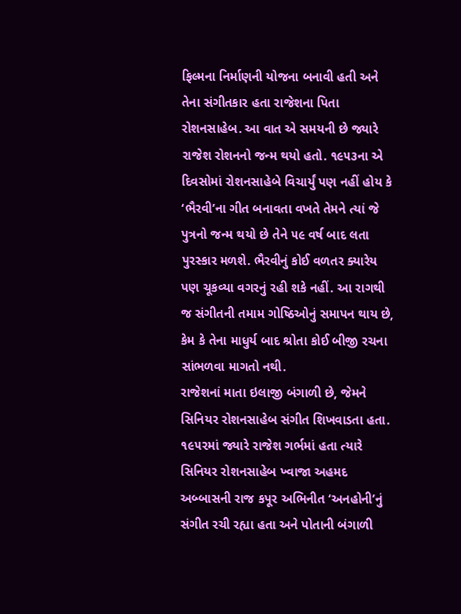ફિલ્મના નિર્માણની યોજના બનાવી હતી અને તેના સંગીતકાર હતા રાજેશના પિતા રોશનસાહેબ. આ વાત એ સમયની છે જ્યારે રાજેશ રોશનનો જન્મ થયો હતો. ૧૯૫૩ના એ દિવસોમાં રોશનસાહેબે વિચાર્યું પણ નહીં હોય કે ‘ભૈરવી’ના ગીત બનાવતા વખતે તેમને ત્યાં જે પુત્રનો જન્મ થયો છે તેને ૫૯ વર્ષ બાદ લતા પુરસ્કાર મળશે. ભૈરવીનું કોઈ વળતર ક્યારેય પણ ચૂકવ્યા વગરનું રહી શકે નહીં. આ રાગથી જ સંગીતની તમામ ગોષ્ઠિઓનું સમાપન થાય છે, કેમ કે તેના માધુર્ય બાદ શ્રોતા કોઈ બીજી રચના સાંભળવા માગતો નથી.
રાજેશનાં માતા ઇલાજી બંગાળી છે, જેમને સિનિયર રોશનસાહેબ સંગીત શિખવાડતા હતા. ૧૯૫૨માં જ્યારે રાજેશ ગર્ભમાં હતા ત્યારે સિનિયર રોશનસાહેબ ખ્વાજા અહમદ અબ્બાસની રાજ કપૂર અભિનીત ‘અનહોની’નું સંગીત રચી રહ્યા હતા અને પોતાની બંગાળી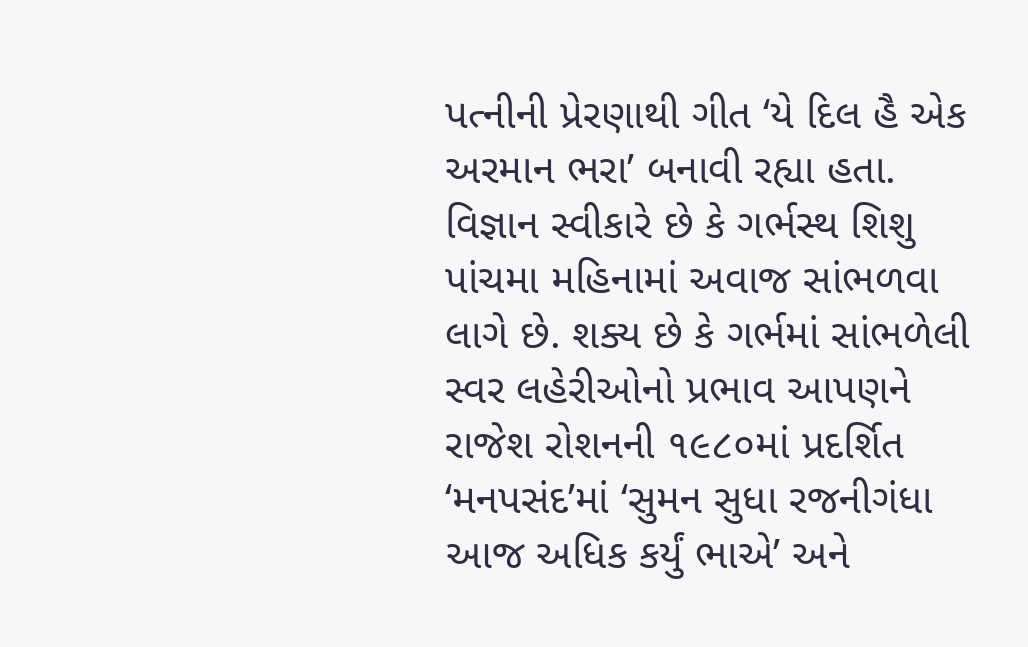પત્નીની પ્રેરણાથી ગીત ‘યે દિલ હૈ એક અરમાન ભરા’ બનાવી રહ્યા હતા. વિજ્ઞાન સ્વીકારે છે કે ગર્ભસ્થ શિશુ પાંચમા મહિનામાં અવાજ સાંભળવા લાગે છે. શક્ય છે કે ગર્ભમાં સાંભળેલી સ્વર લહેરીઓનો પ્રભાવ આપણને રાજેશ રોશનની ૧૯૮૦માં પ્રદર્શિત ‘મનપસંદ’માં ‘સુમન સુધા રજનીગંધા આજ અધિક કર્યું ભાએ’ અને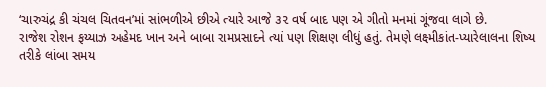‘ચારુચંદ્ર કી ચંચલ ચિતવન’માં સાંભળીએ છીએ ત્યારે આજે ૩૨ વર્ષ બાદ પણ એ ગીતો મનમાં ગૂંજવા લાગે છે.
રાજેશ રોશન ફય્યાઝ અહેમદ ખાન અને બાબા રામપ્રસાદને ત્યાં પણ શિક્ષણ લીધું હતું. તેમણે લક્ષ્મીકાંત-પ્યારેલાલના શિષ્ય તરીકે લાંબા સમય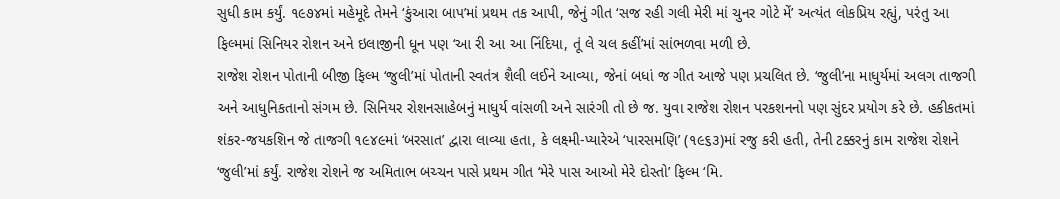સુધી કામ કર્યું. ૧૯૭૪માં મહેમૂદે તેમને ‘કુંઆરા બાપ’માં પ્રથમ તક આપી, જેનું ગીત ‘સજ રહી ગલી મેરી માં ચુનર ગોટે મેં’ અત્યંત લોકપ્રિય રહ્યું, પરંતુ આ ફિલ્મમાં સિનિયર રોશન અને ઇલાજીની ધૂન પણ ‘આ રી આ આ નિંદિયા, તૂં લે ચલ કહીં’માં સાંભળવા મળી છે.
રાજેશ રોશન પોતાની બીજી ફિલ્મ ‘જુલી’માં પોતાની સ્વતંત્ર શૈલી લઈને આવ્યા, જેનાં બધાં જ ગીત આજે પણ પ્રચલિત છે. ‘જુલી’ના માધુર્યમાં અલગ તાજગી અને આધુનિકતાનો સંગમ છે. સિનિયર રોશનસાહેબનું માધુર્ય વાંસળી અને સારંગી તો છે જ. યુવા રાજેશ રોશન પરકશનનો પણ સુંદર પ્રયોગ કરે છે. હકીકતમાં શંકર-જયકશિન જે તાજગી ૧૯૪૯માં ‘બરસાત’ દ્વારા લાવ્યા હતા, કે લક્ષ્મી-પ્યારેએ ‘પારસમણિ’ (૧૯૬૩)માં રજુ કરી હતી, તેની ટક્કરનું કામ રાજેશ રોશને ‘જુલી’માં કર્યું. રાજેશ રોશને જ અમિતાભ બચ્ચન પાસે પ્રથમ ગીત ‘મેરે પાસ આઓ મેરે દોસ્તો’ ફિલ્મ ‘મિ.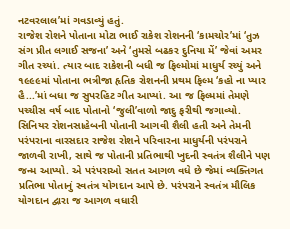નટવરલાલ’માં ગવડાવ્યું હતું.
રાજેશ રોશને પોતાના મોટા ભાઈ રાકેશ રોશનની ‘કામચોર’માં ‘તુઝ સંગ પ્રીત લગાઈ સજના’ અને ‘તુમસે બઢકર દુનિયા મેં’ જેવાં અમર ગીત રચ્યાં. ત્યાર બાદ રાકેશની બધી જ ફિલ્મોમાં માધુર્ય રચ્યું અને ૧૯૯૯માં પોતાના ભત્રીજા હૃતિક રોશનની પ્રથમ ફિલ્મ ‘કહો ના પ્યાર હૈ...’માં બધા જ સુપરહિટ ગીત આપ્યાં. આ જ ફિલ્મમાં તેમણે પચ્ચીસ વર્ષ બાદ પોતાનો ‘જુલી’વાળો જાદુ ફરીથી જગાવ્યો.
સિનિયર રોશનસાહેબની પોતાની આગવી શૈલી હતી અને તેમની પરંપરાના વારસદાર રાજેશ રોશને પરિવારના માધુર્યની પરંપરાને જાળવી રાખી, સાથે જ પોતાની પ્રતિભાથી ખુદની સ્વતંત્ર શૈલીને પણ જન્મ આપ્યો. એ પરંપરાઓ સતત આગળ વધે છે જેમાં વ્યક્તિગત પ્રતિભા પોતાનું સ્વતંત્ર યોગદાન આપે છે. પરંપરાને સ્વતંત્ર મૌલિક યોગદાન દ્વારા જ આગળ વધારી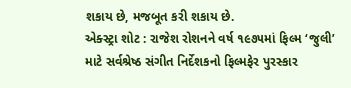શકાય છે, મજબૂત કરી શકાય છે.
એક્સ્ટ્રા શોટ : રાજેશ રોશનને વર્ષ ૧૯૭૫માં ફિલ્મ ‘જુલી’ માટે સર્વશ્રેષ્ઠ સંગીત નિર્દેશકનો ફિલ્મફેર પુરસ્કાર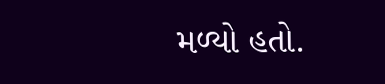મળ્યો હતો.